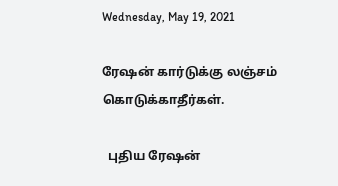Wednesday, May 19, 2021

ரேஷன் கார்டுக்கு லஞ்சம் கொடுக்காதீர்கள்.

  புதிய ரேஷன்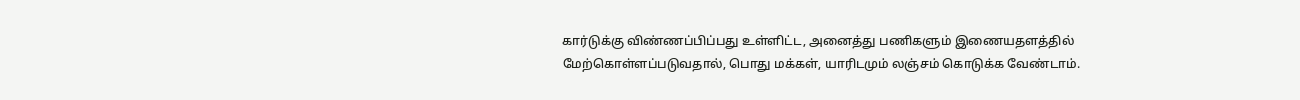கார்டுக்கு விண்ணப்பிப்பது உள்ளிட்ட, அனைத்து பணிகளும் இணையதளத்தில் மேற்கொள்ளப்படுவதால், பொது மக்கள், யாரிடமும் லஞ்சம் கொடுக்க வேண்டாம்.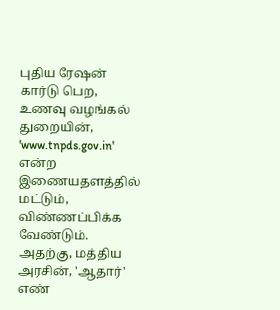புதிய ரேஷன் கார்டு பெற, உணவு வழங்கல் துறையின், 'www.tnpds.gov.in' என்ற இணையதளத்தில் மட்டும், விண்ணப்பிக்க வேண்டும். அதற்கு, மத்திய அரசின், 'ஆதார்' எண்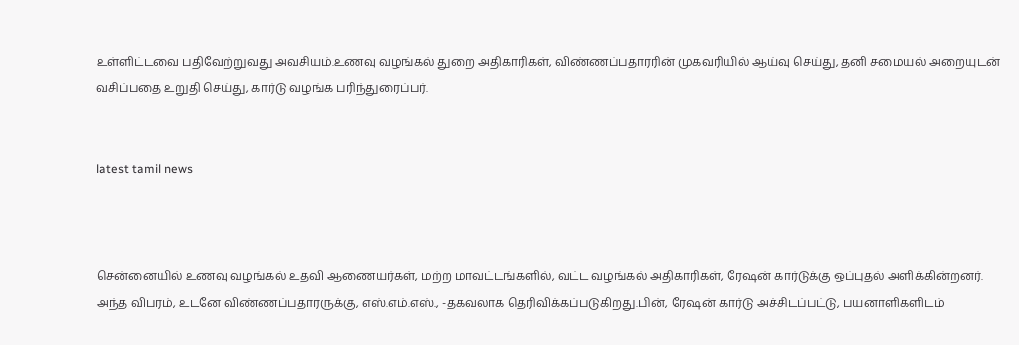உள்ளிட்டவை பதிவேற்றுவது அவசியம்.உணவு வழங்கல் துறை அதிகாரிகள், விண்ணப்பதாரரின் முகவரியில் ஆய்வு செய்து, தனி சமையல் அறையுடன் வசிப்பதை உறுதி செய்து, கார்டு வழங்க பரிந்துரைப்பர்.


latest tamil news



சென்னையில் உணவு வழங்கல் உதவி ஆணையர்கள், மற்ற மாவட்டங்களில், வட்ட வழங்கல் அதிகாரிகள், ரேஷன் கார்டுக்கு ஒப்புதல் அளிக்கின்றனர். அந்த விபரம், உடனே விண்ணப்பதாரருக்கு, எஸ்.எம்.எஸ்., -தகவலாக தெரிவிக்கப்படுகிறது.பின், ரேஷன் கார்டு அச்சிடப்பட்டு, பயனாளிகளிடம்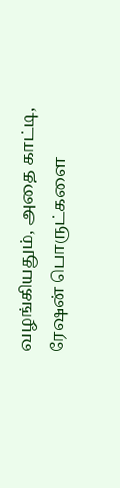வழங்கியதும், அதை காட்டி, ரேஷன் பொருட்களை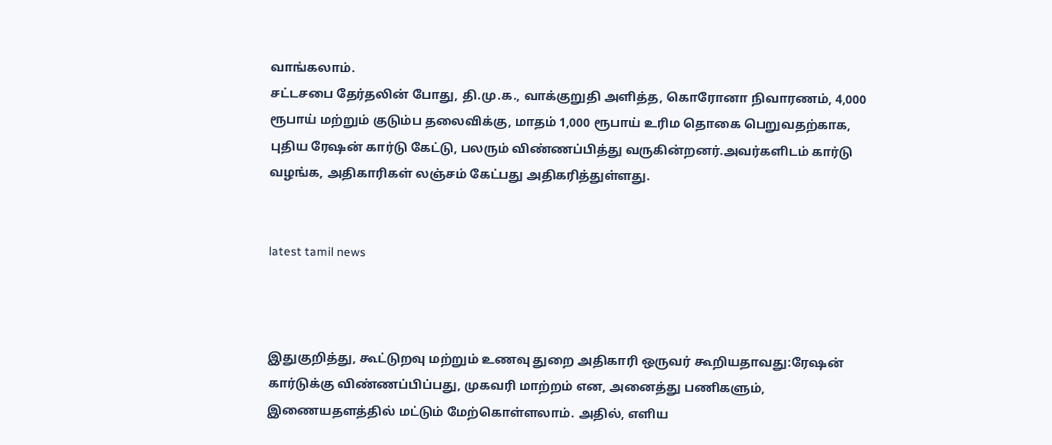வாங்கலாம்.
சட்டசபை தேர்தலின் போது, தி.மு.க., வாக்குறுதி அளித்த, கொரோனா நிவாரணம், 4,000 ரூபாய் மற்றும் குடும்ப தலைவிக்கு, மாதம் 1,000 ரூபாய் உரிம தொகை பெறுவதற்காக, புதிய ரேஷன் கார்டு கேட்டு, பலரும் விண்ணப்பித்து வருகின்றனர்.அவர்களிடம் கார்டு வழங்க, அதிகாரிகள் லஞ்சம் கேட்பது அதிகரித்துள்ளது.


latest tamil news



இதுகுறித்து, கூட்டுறவு மற்றும் உணவு துறை அதிகாரி ஒருவர் கூறியதாவது:ரேஷன் கார்டுக்கு விண்ணப்பிப்பது, முகவரி மாற்றம் என, அனைத்து பணிகளும், இணையதளத்தில் மட்டும் மேற்கொள்ளலாம். அதில், எளிய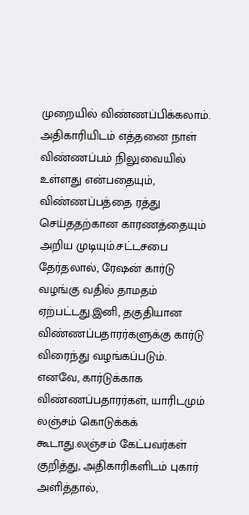முறையில் விண்ணப்பிக்கலாம். அதிகாரியிடம் எத்தனை நாள் விண்ணப்பம் நிலுவையில் உள்ளது என்பதையும், விண்ணப்பத்தை ரத்து செய்ததற்கான காரணத்தையும் அறிய முடியும்.சட்டசபை தேர்தலால், ரேஷன் கார்டு வழங்கு வதில் தாமதம் ஏற்பட்டது.இனி, தகுதியான விண்ணப்பதாரர்களுக்கு கார்டு விரைந்து வழங்கப்படும். எனவே, கார்டுக்காக விண்ணப்பதாரர்கள், யாரிடமும் லஞ்சம் கொடுக்கக் கூடாது.லஞ்சம் கேட்பவர்கள் குறித்து, அதிகாரிகளிடம் புகார் அளித்தால்,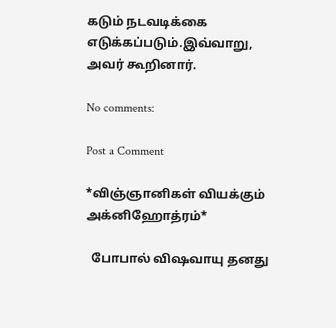கடும் நடவடிக்கை எடுக்கப்படும்.இவ்வாறு, அவர் கூறினார்.

No comments:

Post a Comment

*விஞ்ஞானிகள் வியக்கும் அக்னிஹோத்ரம்*

  போபால் விஷவாயு தனது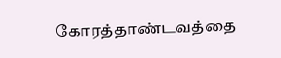கோரத்தாண்டவத்தை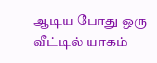ஆடிய போது ஒரு வீட்டில் யாகம்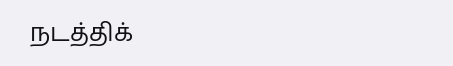நடத்திக்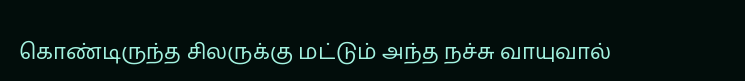கொண்டிருந்த சிலருக்கு மட்டும் அந்த நச்சு வாயுவால்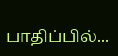பாதிப்பில்...